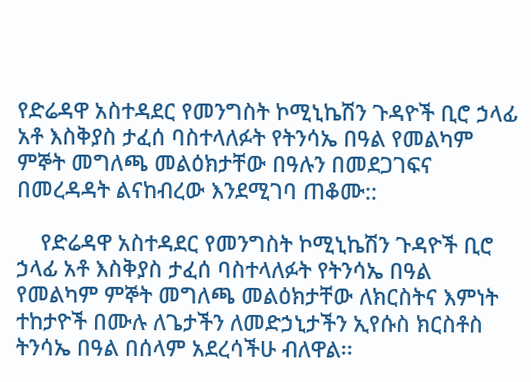የድሬዳዋ አስተዳደር የመንግስት ኮሚኒኬሽን ጉዳዮች ቢሮ ኃላፊ አቶ እስቅያስ ታፈሰ ባስተላለፉት የትንሳኤ በዓል የመልካም ምኞት መግለጫ መልዕክታቸው በዓሉን በመደጋገፍና በመረዳዳት ልናከብረው እንደሚገባ ጠቆሙ::

    የድሬዳዋ አስተዳደር የመንግስት ኮሚኒኬሽን ጉዳዮች ቢሮ ኃላፊ አቶ እስቅያስ ታፈሰ ባስተላለፉት የትንሳኤ በዓል የመልካም ምኞት መግለጫ መልዕክታቸው ለክርስትና እምነት ተከታዮች በሙሉ ለጌታችን ለመድኃኒታችን ኢየሱስ ክርስቶስ ትንሳኤ በዓል በሰላም አደረሳችሁ ብለዋል፡፡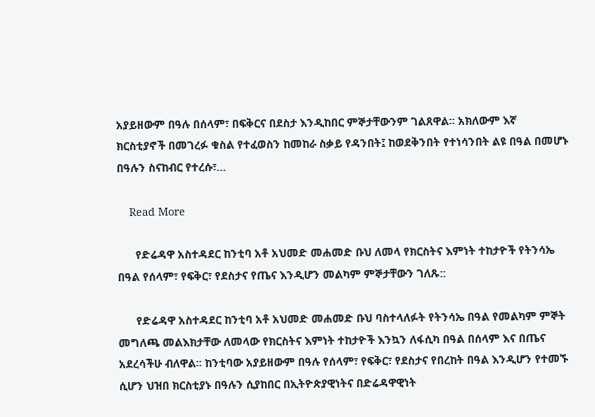አያይዘውም በዓሉ በሰላም፣ በፍቅርና በደስታ እንዲከበር ምኞታቸውንም ገልጸዋል፡፡ አክለውም እኛ ክርስቲያኖች በመገረፉ ቁስል የተፈወስን ከመከራ ስቃይ የዳንበት፤ ከወደቅንበት የተነሳንበት ልዩ በዓል በመሆኑ በዓሉን ስናከብር የተረሱ፣…

    Read More

      የድሬዳዋ አስተዳደር ከንቲባ አቶ አህመድ መሐመድ ቡህ ለመላ የክርስትና እምነት ተከታዮች የትንሳኤ በዓል የሰላም፣ የፍቅር፣ የደስታና የጤና እንዲሆን መልካም ምኞታቸውን ገለጹ::

      የድሬዳዋ አስተዳደር ከንቲባ አቶ አህመድ መሐመድ ቡህ ባስተላለፉት የትንሳኤ በዓል የመልካም ምኞት መግለጫ መልእክታቸው ለመላው የክርስትና እምነት ተከታዮች እንኳን ለፋሲካ በዓል በሰላም እና በጤና አደረሳችሁ ብለዋል፡፡ ከንቲባው አያይዘውም በዓሉ የሰላም፣ የፍቅር፣ የደስታና የበረከት በዓል እንዲሆን የተመኙ ሲሆን ህዝበ ክርስቲያኑ በዓሉን ሲያከበር በኢትዮጵያዊነትና በድሬዳዋዊነት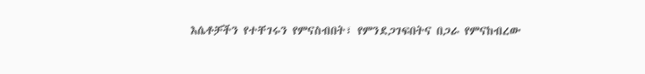እሴቶቻችን የተቸገሩን የምናስብበት፣ የምንደጋገፍበትና በጋራ የምናከብረው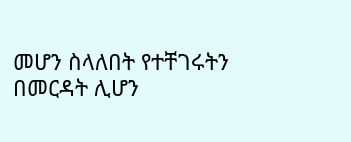መሆን ስላለበት የተቸገሩትን በመርዳት ሊሆን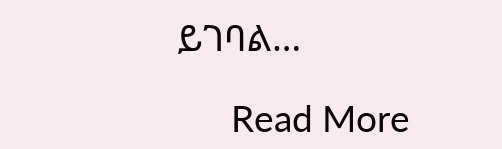ይገባል…

      Read More